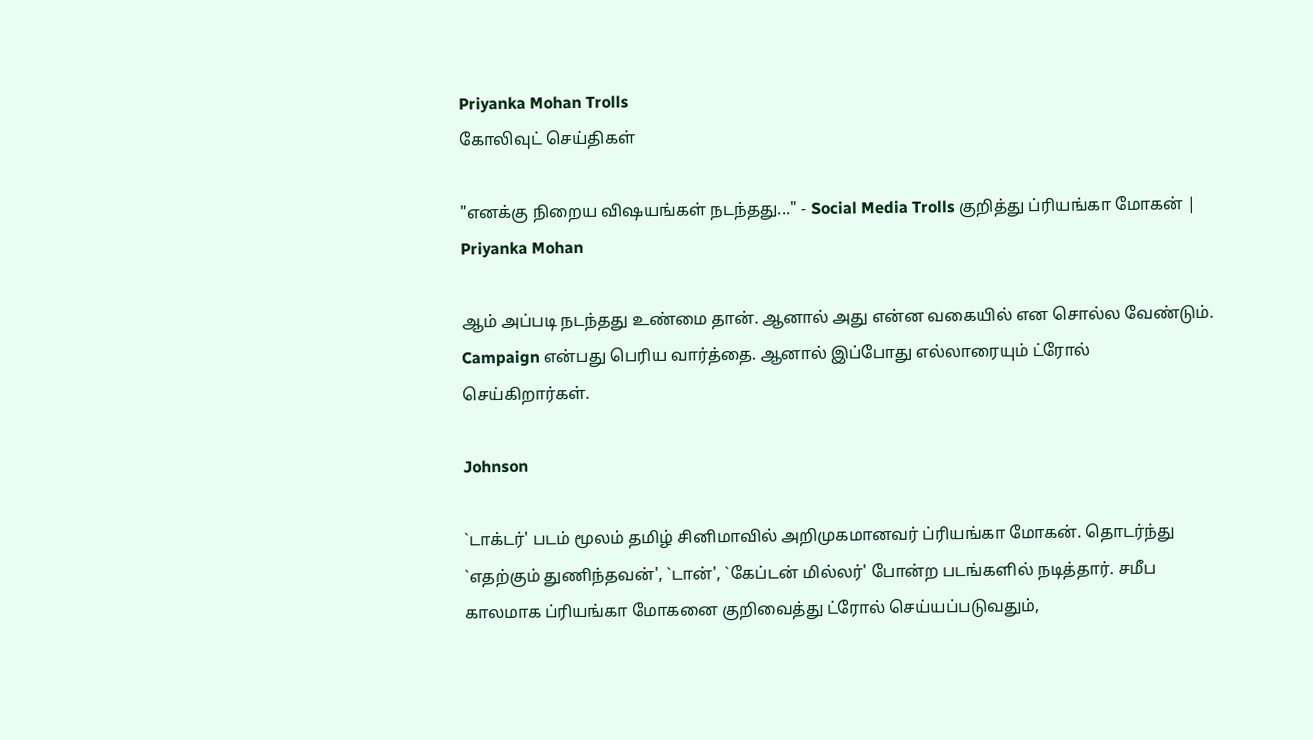Priyanka Mohan Trolls
கோலிவுட் செய்திகள்

"எனக்கு நிறைய விஷயங்கள் நடந்தது..." - Social Media Trolls குறித்து ப்ரியங்கா மோகன் | Priyanka Mohan

ஆம் அப்படி நடந்தது உண்மை தான். ஆனால் அது என்ன வகையில் என சொல்ல வேண்டும். Campaign என்பது பெரிய வார்த்தை. ஆனால் இப்போது எல்லாரையும் ட்ரோல் செய்கிறார்கள்.

Johnson

`டாக்டர்' படம் மூலம் தமிழ் சினிமாவில் அறிமுகமானவர் ப்ரியங்கா மோகன். தொடர்ந்து `எதற்கும் துணிந்தவன்', `டான்', `கேப்டன் மில்லர்' போன்ற படங்களில் நடித்தார். சமீப காலமாக ப்ரியங்கா மோகனை குறிவைத்து ட்ரோல் செய்யப்படுவதும்,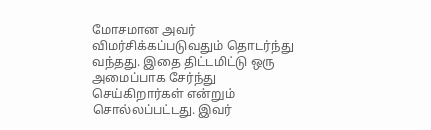மோசமான அவர் விமர்சிக்கப்படுவதும் தொடர்ந்து வந்தது. இதை திட்டமிட்டு ஒரு அமைப்பாக சேர்ந்து செய்கிறார்கள் என்றும் சொல்லப்பட்டது. இவர்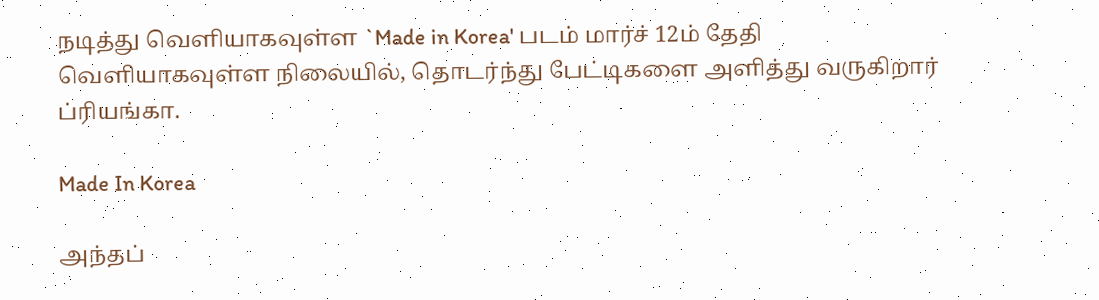நடித்து வெளியாகவுள்ள `Made in Korea' படம் மார்ச் 12ம் தேதி வெளியாகவுள்ள நிலையில், தொடர்ந்து பேட்டிகளை அளித்து வருகிறார் ப்ரியங்கா.

Made In Korea

அந்தப்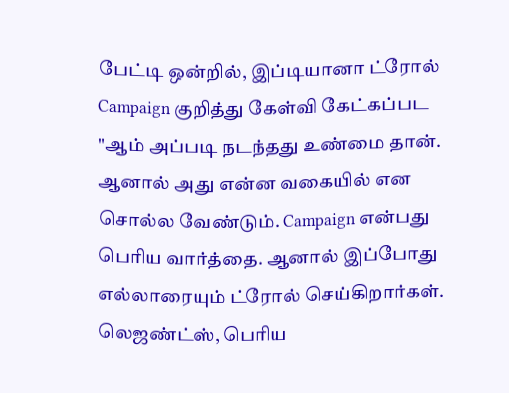பேட்டி ஒன்றில், இப்டியானா ட்ரோல் Campaign குறித்து கேள்வி கேட்கப்பட "ஆம் அப்படி நடந்தது உண்மை தான். ஆனால் அது என்ன வகையில் என சொல்ல வேண்டும். Campaign என்பது பெரிய வார்த்தை. ஆனால் இப்போது எல்லாரையும் ட்ரோல் செய்கிறார்கள். லெஜண்ட்ஸ், பெரிய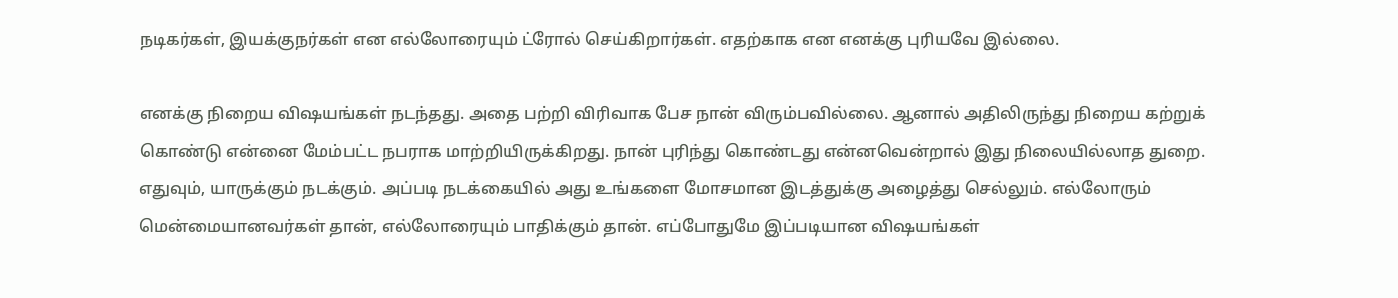நடிகர்கள், இயக்குநர்கள் என எல்லோரையும் ட்ரோல் செய்கிறார்கள். எதற்காக என எனக்கு புரியவே இல்லை.

எனக்கு நிறைய விஷயங்கள் நடந்தது. அதை பற்றி விரிவாக பேச நான் விரும்பவில்லை. ஆனால் அதிலிருந்து நிறைய கற்றுக் கொண்டு என்னை மேம்பட்ட நபராக மாற்றியிருக்கிறது. நான் புரிந்து கொண்டது என்னவென்றால் இது நிலையில்லாத துறை. எதுவும், யாருக்கும் நடக்கும். அப்படி நடக்கையில் அது உங்களை மோசமான இடத்துக்கு அழைத்து செல்லும். எல்லோரும் மென்மையானவர்கள் தான், எல்லோரையும் பாதிக்கும் தான். எப்போதுமே இப்படியான விஷயங்கள்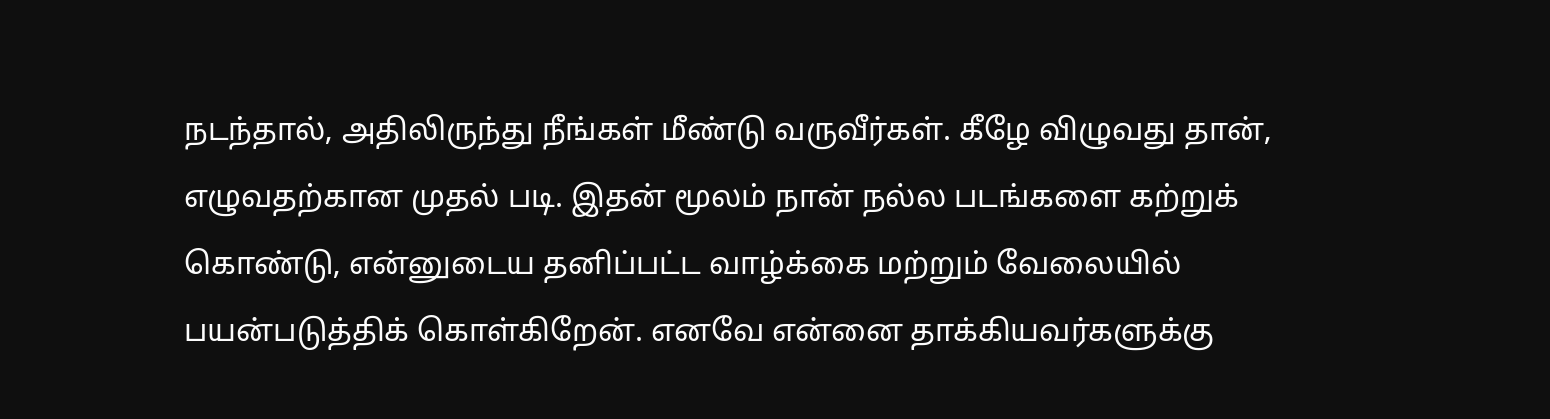நடந்தால், அதிலிருந்து நீங்கள் மீண்டு வருவீர்கள். கீழே விழுவது தான், எழுவதற்கான முதல் படி. இதன் மூலம் நான் நல்ல படங்களை கற்றுக் கொண்டு, என்னுடைய தனிப்பட்ட வாழ்க்கை மற்றும் வேலையில் பயன்படுத்திக் கொள்கிறேன். எனவே என்னை தாக்கியவர்களுக்கு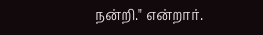நன்றி." என்றார்.